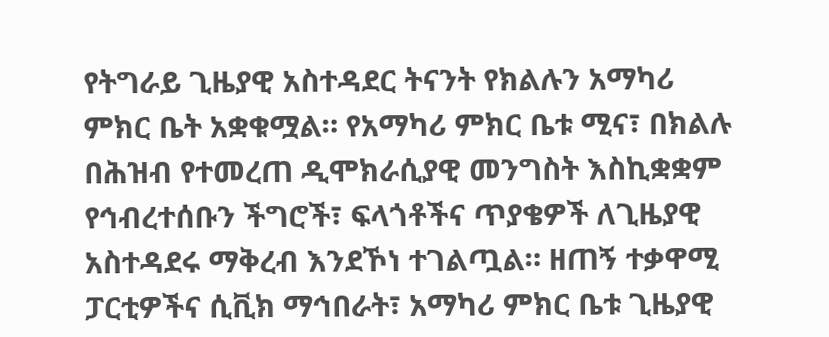የትግራይ ጊዜያዊ አስተዳደር ትናንት የክልሉን አማካሪ ምክር ቤት አቋቁሟል። የአማካሪ ምክር ቤቱ ሚና፣ በክልሉ በሕዝብ የተመረጠ ዲሞክራሲያዊ መንግስት እስኪቋቋም የኅብረተሰቡን ችግሮች፣ ፍላጎቶችና ጥያቄዎች ለጊዜያዊ አስተዳደሩ ማቅረብ እንደኾነ ተገልጧል። ዘጠኝ ተቃዋሚ ፓርቲዎችና ሲቪክ ማኅበራት፣ አማካሪ ምክር ቤቱ ጊዜያዊ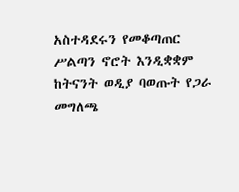አስተዳደሩን የመቆጣጠር ሥልጣን ኖሮት እንዲቋቋም ከትናንት ወዲያ ባወጡት የጋራ መግለጫ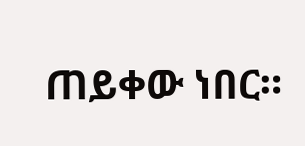ጠይቀው ነበር።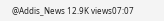@Addis_News 12.9K views07:07